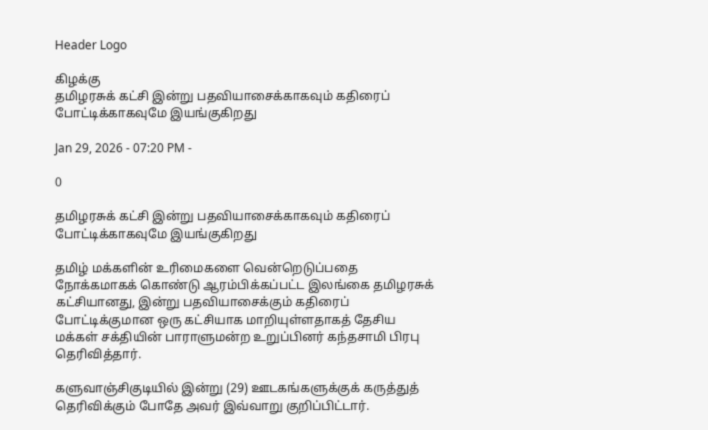Header Logo

கிழக்கு
தமிழரசுக் கட்சி இன்று பதவியாசைக்காகவும் கதிரைப் போட்டிக்காகவுமே இயங்குகிறது

Jan 29, 2026 - 07:20 PM -

0

தமிழரசுக் கட்சி இன்று பதவியாசைக்காகவும் கதிரைப் போட்டிக்காகவுமே இயங்குகிறது

தமிழ் மக்களின் உரிமைகளை வென்றெடுப்பதை நோக்கமாகக் கொண்டு ஆரம்பிக்கப்பட்ட இலங்கை தமிழரசுக் கட்சியானது, இன்று பதவியாசைக்கும் கதிரைப் போட்டிக்குமான ஒரு கட்சியாக மாறியுள்ளதாகத் தேசிய மக்கள் சக்தியின் பாராளுமன்ற உறுப்பினர் கந்தசாமி பிரபு தெரிவித்தார்.

களுவாஞ்சிகுடியில் இன்று (29) ஊடகங்களுக்குக் கருத்துத் தெரிவிக்கும் போதே அவர் இவ்வாறு குறிப்பிட்டார்.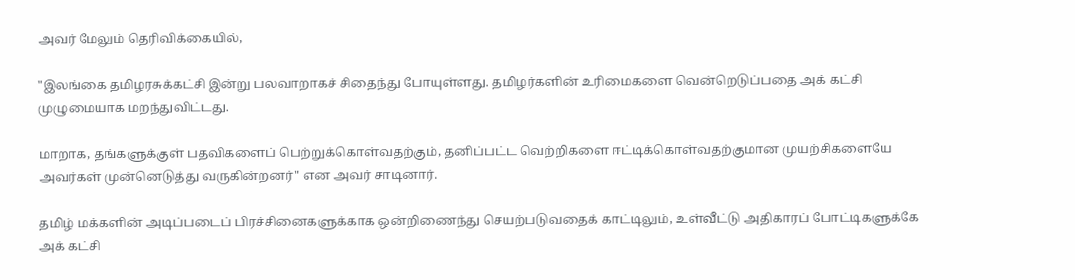அவர் மேலும் தெரிவிக்கையில்,

"இலங்கை தமிழரசுக்கட்சி இன்று பலவாறாகச் சிதைந்து போயுள்ளது. தமிழர்களின் உரிமைகளை வென்றெடுப்பதை அக் கட்சி முழுமையாக மறந்துவிட்டது.

மாறாக, தங்களுக்குள் பதவிகளைப் பெற்றுக்கொள்வதற்கும், தனிப்பட்ட வெற்றிகளை ஈட்டிக்கொள்வதற்குமான முயற்சிகளையே அவர்கள் முன்னெடுத்து வருகின்றனர்" என அவர் சாடினார்.

தமிழ் மக்களின் அடிப்படைப் பிரச்சினைகளுக்காக ஒன்றிணைந்து செயற்படுவதைக் காட்டிலும், உள்வீட்டு அதிகாரப் போட்டிகளுக்கே அக் கட்சி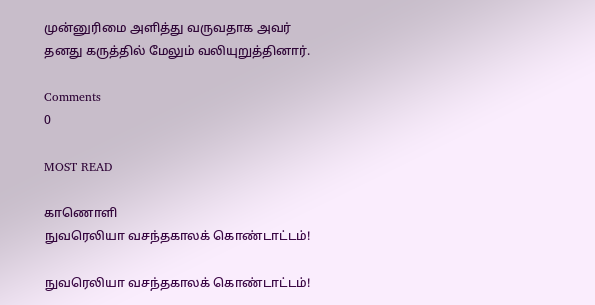முன்னுரிமை அளித்து வருவதாக அவர் தனது கருத்தில் மேலும் வலியுறுத்தினார்.

Comments
0

MOST READ

காணொளி
நுவரெலியா வசந்தகாலக் கொண்டாட்டம்!

நுவரெலியா வசந்தகாலக் கொண்டாட்டம்!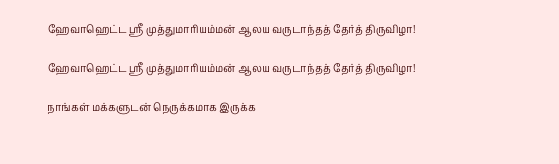ஹேவாஹெட்ட ஸ்ரீ முத்துமாரியம்மன் ஆலய வருடாந்தத் தேர்த் திருவிழா!

ஹேவாஹெட்ட ஸ்ரீ முத்துமாரியம்மன் ஆலய வருடாந்தத் தேர்த் திருவிழா!

நாங்கள் மக்களுடன் நெருக்கமாக இருக்க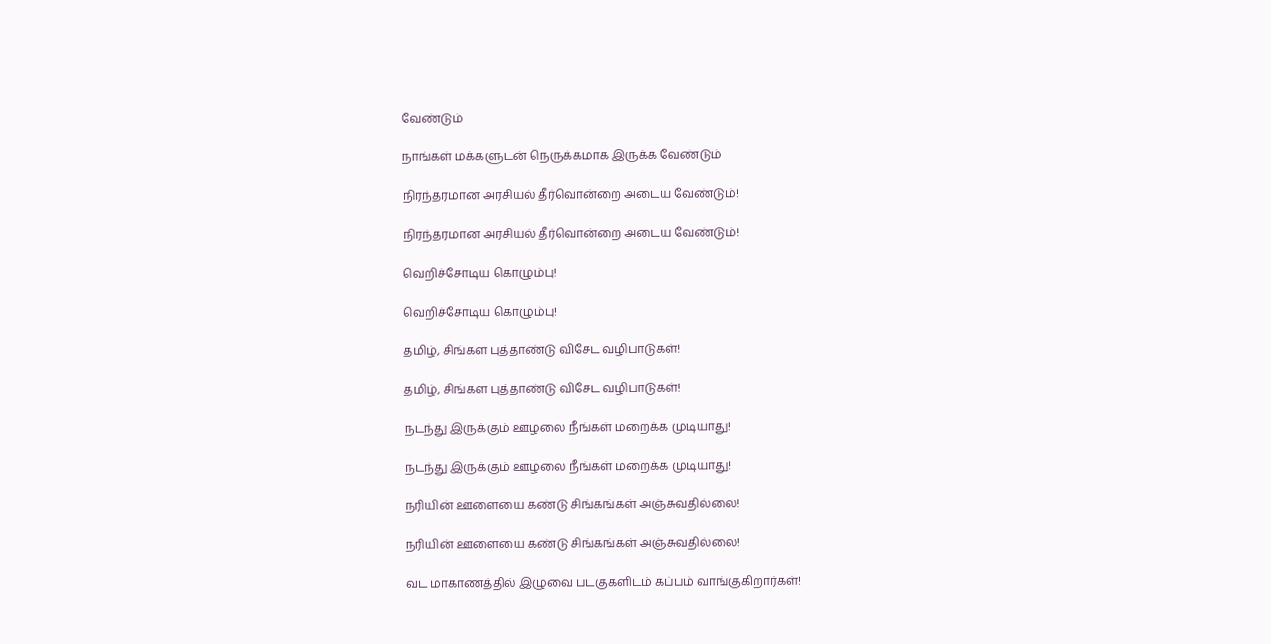வேண்டும்

நாங்கள் மக்களுடன் நெருக்கமாக இருக்க வேண்டும்

நிரந்தரமான அரசியல் தீர்வொன்றை அடைய வேண்டும்!

நிரந்தரமான அரசியல் தீர்வொன்றை அடைய வேண்டும்!

வெறிச்சோடிய கொழும்பு!

வெறிச்சோடிய கொழும்பு!

தமிழ், சிங்கள புத்தாண்டு விசேட வழிபாடுகள்!

தமிழ், சிங்கள புத்தாண்டு விசேட வழிபாடுகள்!

நடந்து இருக்கும் ஊழலை நீங்கள் மறைக்க முடியாது!

நடந்து இருக்கும் ஊழலை நீங்கள் மறைக்க முடியாது!

நரியின் ஊளையை கண்டு சிங்கங்கள் அஞ்சுவதில்லை!

நரியின் ஊளையை கண்டு சிங்கங்கள் அஞ்சுவதில்லை!

வட மாகாணத்தில் இழுவை படகுகளிடம் கப்பம் வாங்குகிறார்கள்!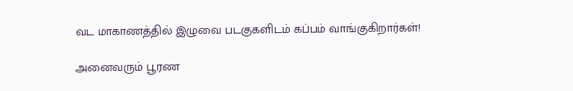வட மாகாணத்தில் இழுவை படகுகளிடம் கப்பம் வாங்குகிறார்கள்!

அனைவரும் பூரண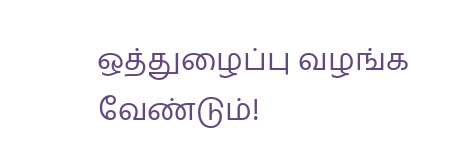ஒத்துழைப்பு வழங்க வேண்டும்!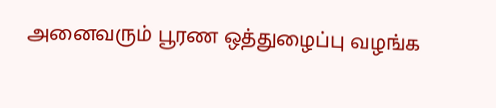அனைவரும் பூரண ஒத்துழைப்பு வழங்க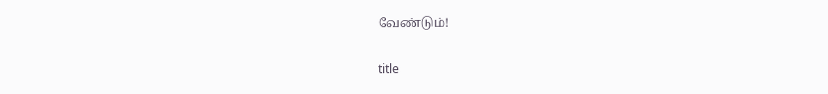வேண்டும்!

title